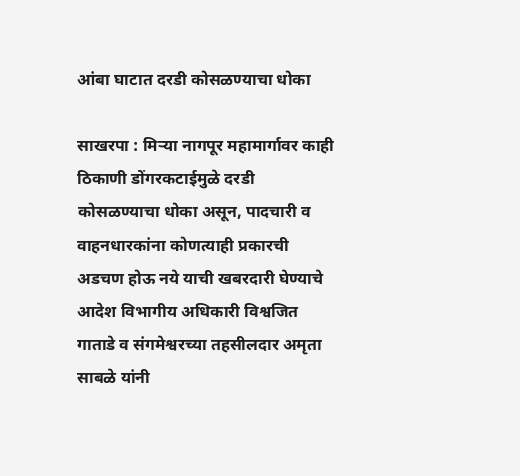आंबा घाटात दरडी कोसळण्याचा धोका

साखरपा : मिऱ्या नागपूर महामार्गावर काही ठिकाणी डोंगरकटाईमुळे दरडी कोसळण्याचा धोका असून, पादचारी व वाहनधारकांना कोणत्याही प्रकारची अडचण होऊ नये याची खबरदारी घेण्याचे आदेश विभागीय अधिकारी विश्वजित गाताडे व संगमेश्वरच्या तहसीलदार अमृता साबळे यांनी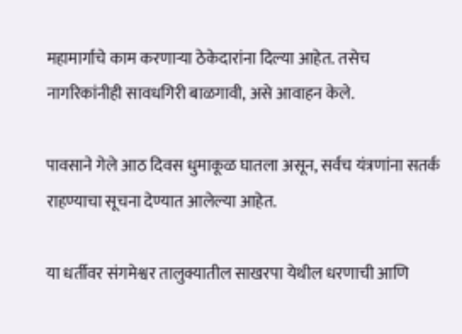महामार्गाचे काम करणाऱ्या ठेकेदारांना दिल्या आहेत. तसेच नागरिकांनीही सावधगिरी बाळगावी, असे आवाहन केले.

पावसाने गेले आठ दिवस धुमाकूळ घातला असून, सर्वच यंत्रणांना सतर्क राहण्याचा सूचना देण्यात आलेल्या आहेत.

या धर्तीवर संगमेश्वर तालुक्यातील साखरपा येथील धरणाची आणि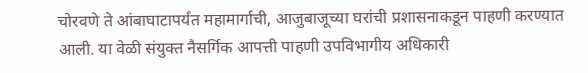चोरवणे ते आंबाघाटापर्यंत महामार्गाची, आजुबाजूच्या घरांची प्रशासनाकडून पाहणी करण्यात आली. या वेळी संयुक्त नैसर्गिक आपत्ती पाहणी उपविभागीय अधिकारी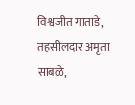विश्वजीत गाताडे, तहसीलदार अमृता साबळे,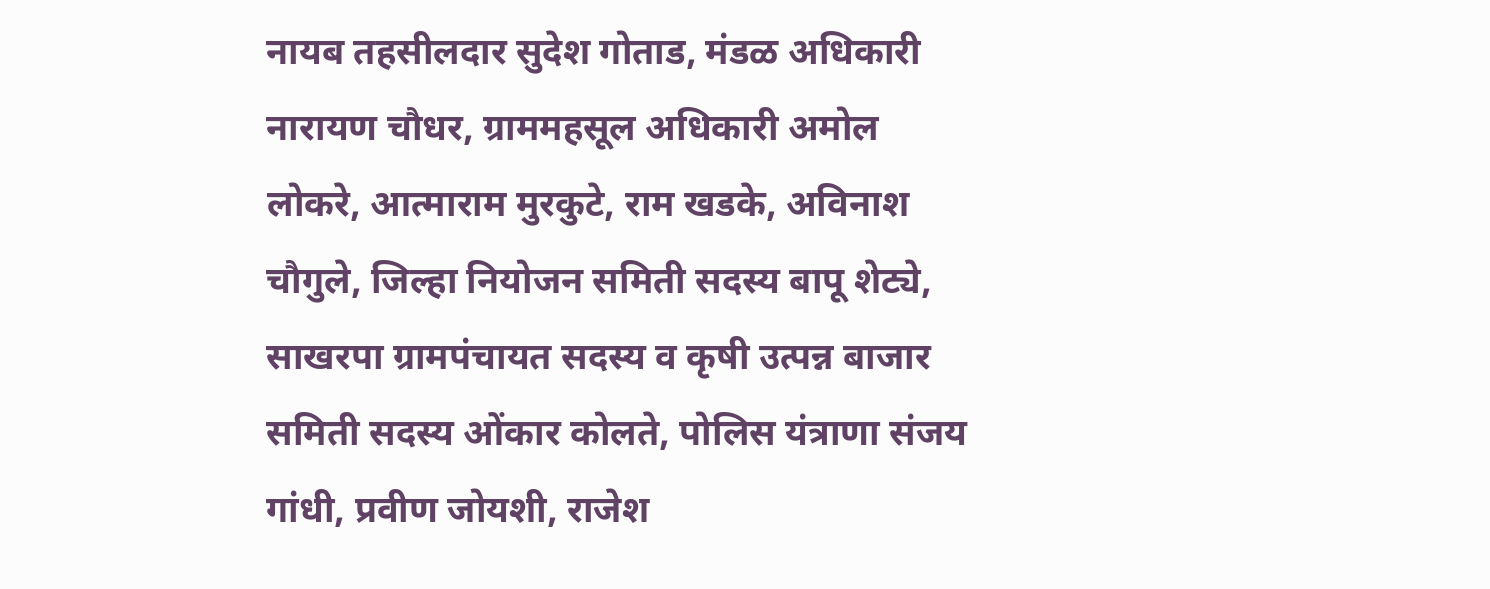नायब तहसीलदार सुदेश गोताड, मंडळ अधिकारी नारायण चौधर, ग्राममहसूल अधिकारी अमोल लोकरे, आत्माराम मुरकुटे, राम खडके, अविनाश चौगुले, जिल्हा नियोजन समिती सदस्य बापू शेट्ये, साखरपा ग्रामपंचायत सदस्य व कृषी उत्पन्न बाजार समिती सदस्य ओंकार कोलते, पोलिस यंत्राणा संजय गांधी, प्रवीण जोयशी, राजेश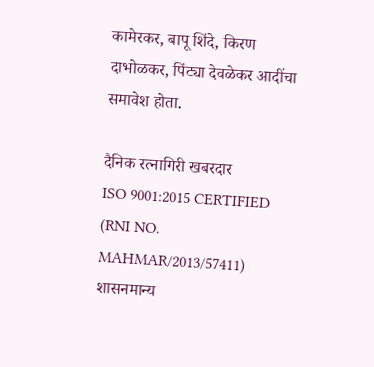कामेरकर, बापू शिंदे, किरण दाभोळकर, पिंट्या देवळेकर आदींचा समावेश होता.

दैनिक रत्नागिरी खबरदार
ISO 9001:2015 CERTIFIED
(RNI NO. MAHMAR/2013/57411)
शासनमान्य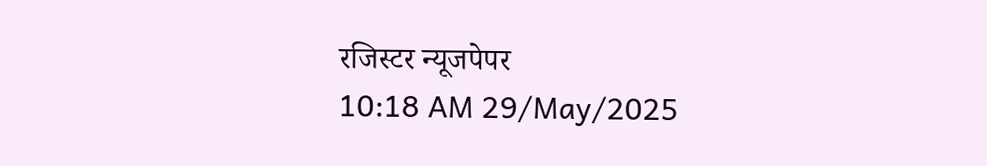रजिस्टर न्यूजपेपर
10:18 AM 29/May/2025